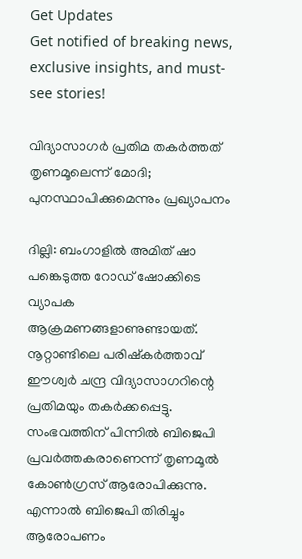Get Updates
Get notified of breaking news, exclusive insights, and must-see stories!

വിദ്യാസാഗര്‍ പ്രതിമ തകര്‍ത്തത് തൃണമൂലെന്ന് മോദി; പുനസ്ഥാപിക്കുമെന്നും പ്രഖ്യാപനം

ദില്ലി: ബംഗാളില്‍ അമിത് ഷാ പങ്കെടുത്ത റോഡ് ഷോക്കിടെ വ്യാപക ആക്രമണങ്ങളാണുണ്ടായത്. നൂറ്റാണ്ടിലെ പരിഷ്‌കര്‍ത്താവ് ഈശ്വര്‍ ചന്ദ്ര വിദ്യാസാഗറിന്റെ പ്രതിമയും തകര്‍ക്കപ്പെട്ടു. സംഭവത്തിന് പിന്നില്‍ ബിജെപി പ്രവര്‍ത്തകരാണെന്ന് തൃണമൂല്‍ കോണ്‍ഗ്രസ് ആരോപിക്കുന്നു. എന്നാല്‍ ബിജെപി തിരിച്ചും ആരോപണം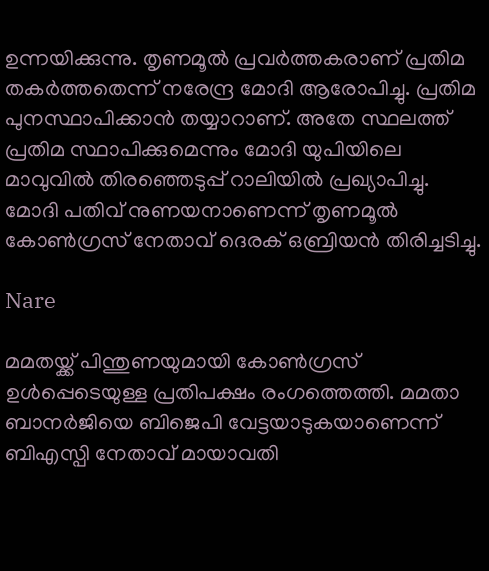ഉന്നയിക്കുന്നു. തൃണമൂല്‍ പ്രവര്‍ത്തകരാണ് പ്രതിമ തകര്‍ത്തതെന്ന് നരേന്ദ്ര മോദി ആരോപിച്ചു. പ്രതിമ പുനസ്ഥാപിക്കാന്‍ തയ്യാറാണ്. അതേ സ്ഥലത്ത് പ്രതിമ സ്ഥാപിക്കുമെന്നും മോദി യുപിയിലെ മാവുവില്‍ തിരഞ്ഞെടുപ്പ് റാലിയില്‍ പ്രഖ്യാപിച്ചു. മോദി പതിവ് നുണയനാണെന്ന് തൃണമൂല്‍ കോണ്‍ഗ്രസ് നേതാവ് ദെരക് ഒബ്രിയന്‍ തിരിച്ചടിച്ചു.

Nare

മമതയ്ക്ക് പിന്തുണയുമായി കോണ്‍ഗ്രസ് ഉള്‍പ്പെടെയുള്ള പ്രതിപക്ഷം രംഗത്തെത്തി. മമതാ ബാനര്‍ജിയെ ബിജെപി വേട്ടയാടുകയാണെന്ന് ബിഎസ്പി നേതാവ് മായാവതി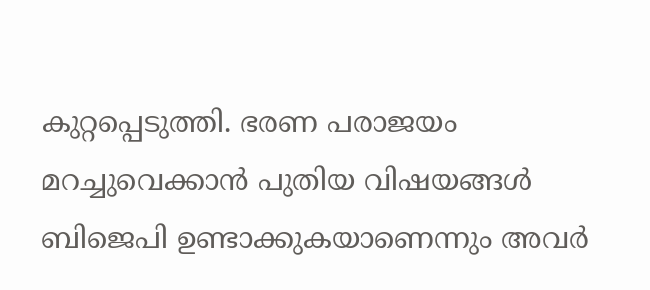കുറ്റപ്പെടുത്തി. ഭരണ പരാജയം മറച്ചുവെക്കാന്‍ പുതിയ വിഷയങ്ങള്‍ ബിജെപി ഉണ്ടാക്കുകയാണെന്നും അവര്‍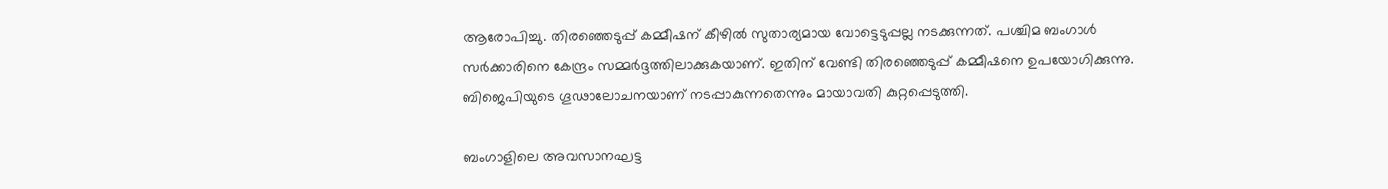ആരോപിച്ചു. തിരഞ്ഞെടുപ്പ് കമ്മീഷന് കീഴില്‍ സുതാര്യമായ വോട്ടെടുപ്പല്ല നടക്കുന്നത്. പശ്ചിമ ബംഗാള്‍ സര്‍ക്കാരിനെ കേന്ദ്രം സമ്മര്‍ദ്ദത്തിലാക്കുകയാണ്. ഇതിന് വേണ്ടി തിരഞ്ഞെടുപ്പ് കമ്മീഷനെ ഉപയോഗിക്കുന്നു. ബിജെപിയുടെ ഗൂഢാലോചനയാണ് നടപ്പാകുന്നതെന്നും മായാവതി കുറ്റപ്പെടുത്തി.

ബംഗാളിലെ അവസാനഘട്ട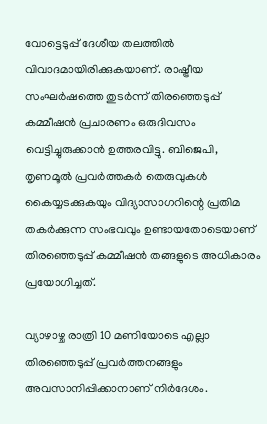വോട്ടെടുപ്പ് ദേശീയ തലത്തില്‍ വിവാദമായിരിക്കുകയാണ്. രാഷ്ട്രീയ സംഘര്‍ഷത്തെ തുടര്‍ന്ന് തിരഞ്ഞെടുപ്പ് കമ്മീഷന്‍ പ്രചാരണം ഒരുദിവസം വെട്ടിച്ചുരുക്കാന്‍ ഉത്തരവിട്ടു. ബിജെപി, തൃണമൂല്‍ പ്രവര്‍ത്തകര്‍ തെരുവുകള്‍ കൈയ്യടക്കുകയും വിദ്യാസാഗറിന്റെ പ്രതിമ തകര്‍ക്കുന്ന സംഭവവും ഉണ്ടായതോടെയാണ് തിരഞ്ഞെടുപ്പ് കമ്മീഷന്‍ തങ്ങളുടെ അധികാരം പ്രയോഗിച്ചത്.

വ്യാഴാഴ്ച രാത്രി 10 മണിയോടെ എല്ലാ തിരഞ്ഞെടുപ്പ് പ്രവര്‍ത്തനങ്ങളും അവസാനിപ്പിക്കാനാണ് നിര്‍ദേശം.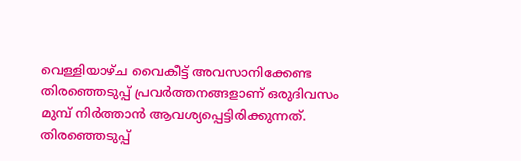വെള്ളിയാഴ്ച വൈകീട്ട് അവസാനിക്കേണ്ട തിരഞ്ഞെടുപ്പ് പ്രവര്‍ത്തനങ്ങളാണ് ഒരുദിവസം മുമ്പ് നിര്‍ത്താന്‍ ആവശ്യപ്പെട്ടിരിക്കുന്നത്. തിരഞ്ഞെടുപ്പ്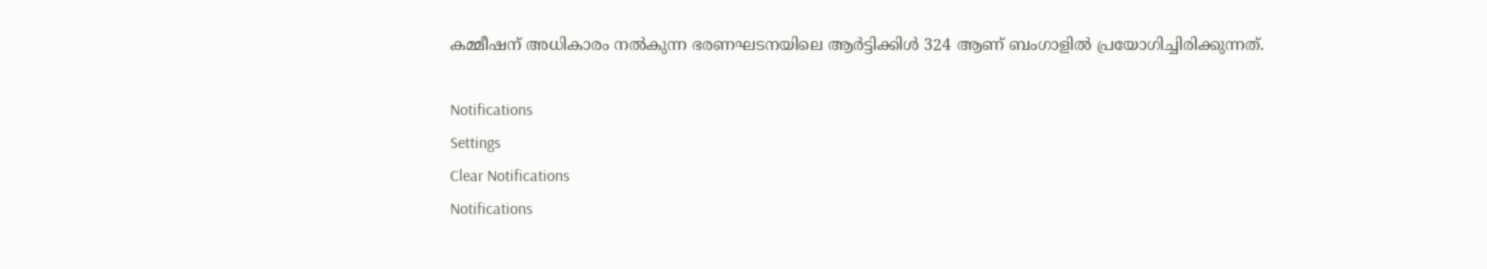കമ്മീഷന് അധികാരം നല്‍കുന്ന ഭരണഘടനയിലെ ആര്‍ട്ടിക്കിള്‍ 324 ആണ് ബംഗാളില്‍ പ്രയോഗിച്ചിരിക്കുന്നത്.

Notifications
Settings
Clear Notifications
Notifications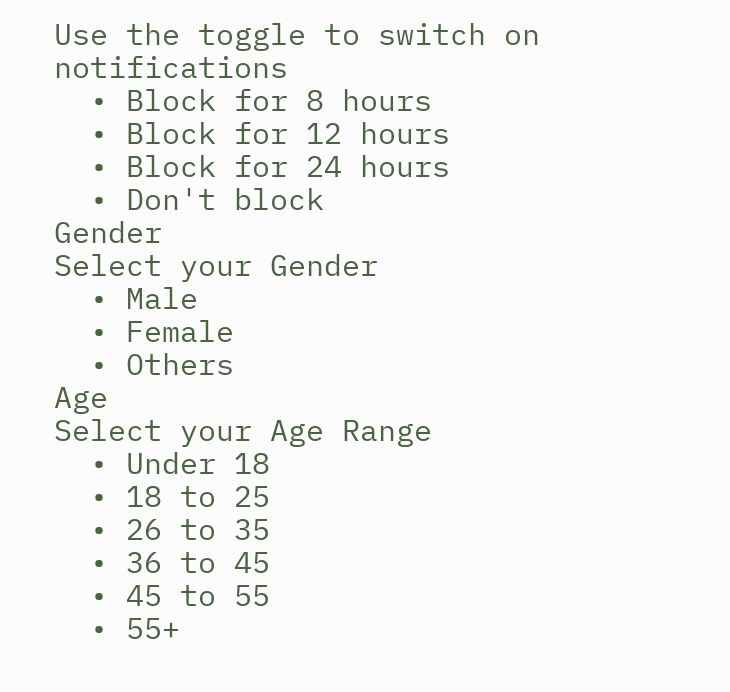Use the toggle to switch on notifications
  • Block for 8 hours
  • Block for 12 hours
  • Block for 24 hours
  • Don't block
Gender
Select your Gender
  • Male
  • Female
  • Others
Age
Select your Age Range
  • Under 18
  • 18 to 25
  • 26 to 35
  • 36 to 45
  • 45 to 55
  • 55+